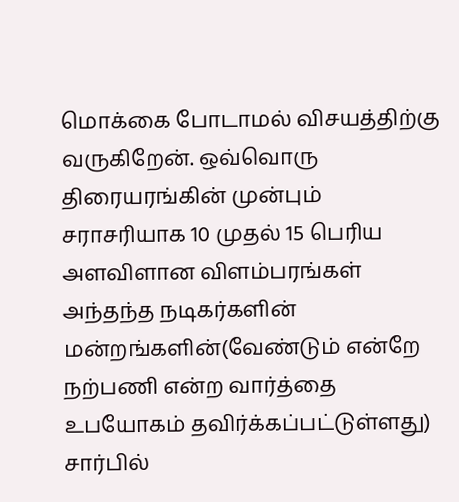மொக்கை போடாமல் விசயத்திற்கு வருகிறேன். ஒவ்வொரு திரையரங்கின் முன்பும் சராசரியாக 10 முதல் 15 பெரிய அளவிளான விளம்பரங்கள் அந்தந்த நடிகர்களின் மன்றங்களின்(வேண்டும் என்றே நற்பணி என்ற வார்த்தை உபயோகம் தவிர்க்கப்பட்டுள்ளது) சார்பில்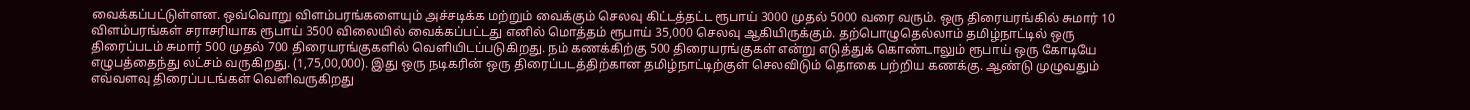வைக்கப்பட்டுள்ளன. ஒவ்வொறு விளம்பரங்களையும் அச்சடிக்க மற்றும் வைக்கும் செலவு கிட்டத்தட்ட ரூபாய் 3000 முதல் 5000 வரை வரும். ஒரு திரையரங்கில் சுமார் 10 விளம்பரங்கள் சராசரியாக ரூபாய் 3500 விலையில் வைக்கப்பட்டது எனில் மொத்தம் ரூபாய் 35,000 செலவு ஆகியிருக்கும். தற்பொழுதெல்லாம் தமிழ்நாட்டில் ஒரு திரைப்படம் சுமார் 500 முதல் 700 திரையரங்குகளில் வெளியிடப்படுகிறது. நம் கணக்கிற்கு 500 திரையரங்குகள் என்று எடுத்துக் கொண்டாலும் ரூபாய் ஒரு கோடியே எழுபத்தைந்து லட்சம் வருகிறது. (1,75,00,000). இது ஒரு நடிகரின் ஒரு திரைப்படத்திற்கான தமிழ்நாட்டிற்குள் செலவிடும் தொகை பற்றிய கணக்கு. ஆண்டு முழுவதும் எவ்வளவு திரைப்படங்கள் வெளிவருகிறது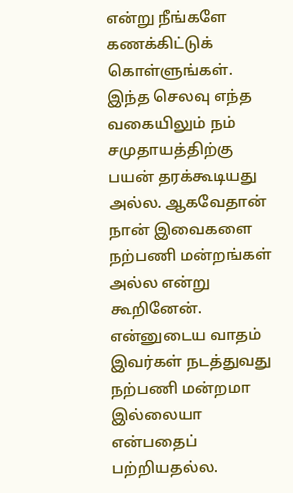என்று நீங்களே கணக்கிட்டுக் கொள்ளுங்கள்.
இந்த செலவு எந்த வகையிலும் நம் சமுதாயத்திற்கு பயன் தரக்கூடியது அல்ல. ஆகவேதான் நான் இவைகளை நற்பணி மன்றங்கள் அல்ல என்று கூறினேன். என்னுடைய வாதம் இவர்கள் நடத்துவது நற்பணி மன்றமா இல்லையா என்பதைப் பற்றியதல்ல.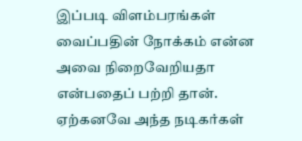இப்படி விளம்பரங்கள் வைப்பதின் நோக்கம் என்ன அவை நிறைவேறியதா என்பதைப் பற்றி தான்.
ஏற்கனவே அந்த நடிகர்கள்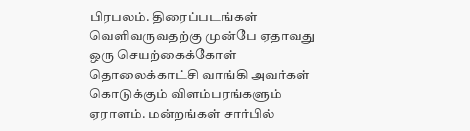பிரபலம். திரைப்படங்கள் வெளிவருவதற்கு முன்பே ஏதாவது ஒரு செயற்கைக்கோள் தொலைக்காட்சி வாங்கி அவர்கள் கொடுக்கும் விளம்பரங்களும் ஏராளம். மன்றங்கள் சார்பில்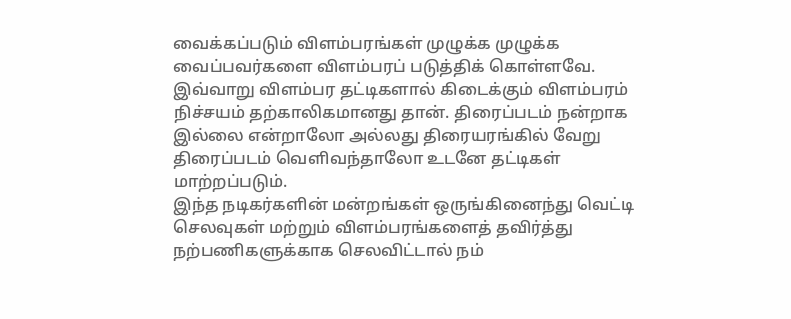வைக்கப்படும் விளம்பரங்கள் முழுக்க முழுக்க வைப்பவர்களை விளம்பரப் படுத்திக் கொள்ளவே. இவ்வாறு விளம்பர தட்டிகளால் கிடைக்கும் விளம்பரம் நிச்சயம் தற்காலிகமானது தான். திரைப்படம் நன்றாக இல்லை என்றாலோ அல்லது திரையரங்கில் வேறு திரைப்படம் வெளிவந்தாலோ உடனே தட்டிகள் மாற்றப்படும்.
இந்த நடிகர்களின் மன்றங்கள் ஒருங்கினைந்து வெட்டி செலவுகள் மற்றும் விளம்பரங்களைத் தவிர்த்து நற்பணிகளுக்காக செலவிட்டால் நம்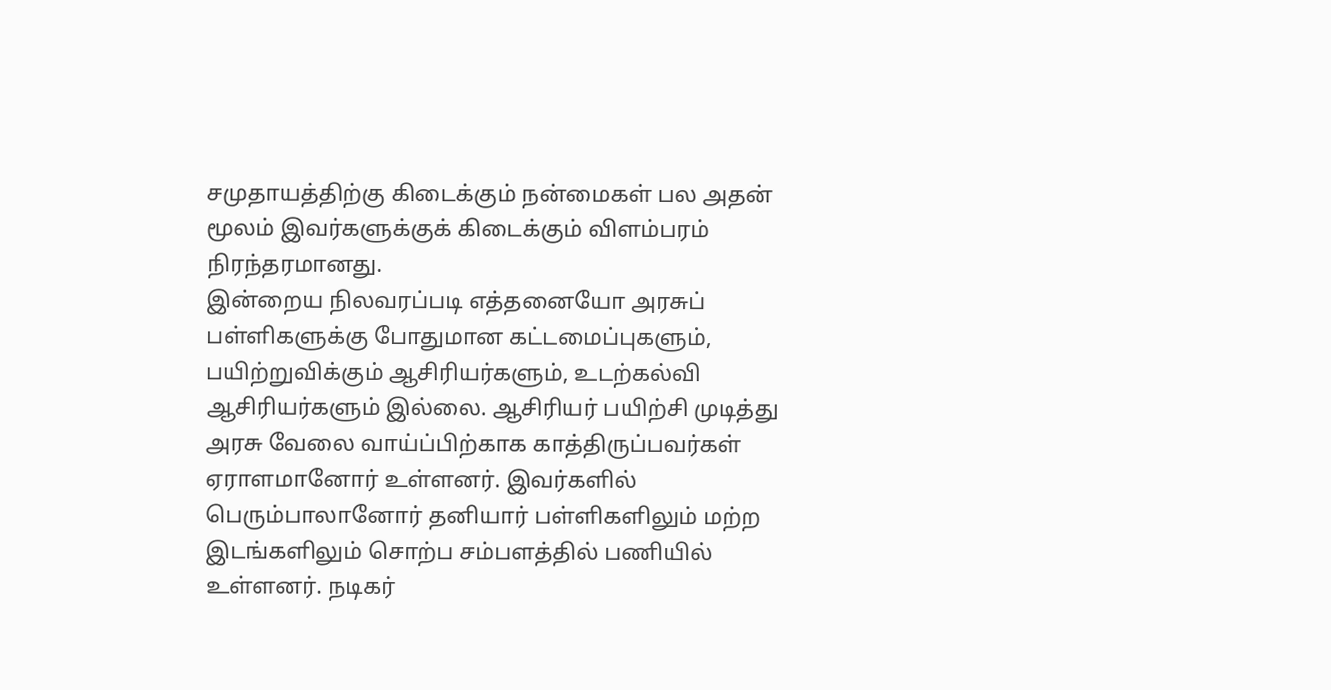சமுதாயத்திற்கு கிடைக்கும் நன்மைகள் பல அதன் மூலம் இவர்களுக்குக் கிடைக்கும் விளம்பரம் நிரந்தரமானது.
இன்றைய நிலவரப்படி எத்தனையோ அரசுப் பள்ளிகளுக்கு போதுமான கட்டமைப்புகளும், பயிற்றுவிக்கும் ஆசிரியர்களும், உடற்கல்வி ஆசிரியர்களும் இல்லை. ஆசிரியர் பயிற்சி முடித்து அரசு வேலை வாய்ப்பிற்காக காத்திருப்பவர்கள் ஏராளமானோர் உள்ளனர். இவர்களில் பெரும்பாலானோர் தனியார் பள்ளிகளிலும் மற்ற இடங்களிலும் சொற்ப சம்பளத்தில் பணியில் உள்ளனர். நடிகர்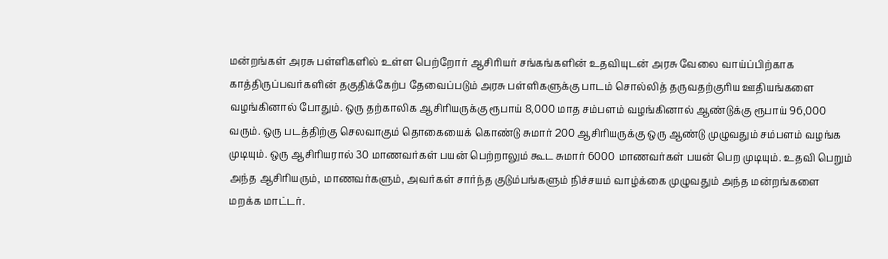மன்றங்கள் அரசு பள்ளிகளில் உள்ள பெற்றோர் ஆசிரியர் சங்கங்களின் உதவியுடன் அரசு வேலை வாய்ப்பிற்காக காத்திருப்பவர்களின் தகுதிக்கேற்ப தேவைப்படும் அரசு பள்ளிகளுக்கு பாடம் சொல்லித் தருவதற்குரிய ஊதியங்களை வழங்கினால் போதும். ஒரு தற்காலிக ஆசிரியருக்கு ரூபாய் 8,000 மாத சம்பளம் வழங்கினால் ஆண்டுக்கு ரூபாய் 96,000 வரும். ஒரு படத்திற்கு செலவாகும் தொகையைக் கொண்டு சுமார் 200 ஆசிரியருக்கு ஒரு ஆண்டு முழுவதும் சம்பளம் வழங்க முடியும். ஒரு ஆசிரியரால் 30 மாணவர்கள் பயன் பெற்றாலும் கூட சுமார் 6000 மாணவர்கள் பயன் பெற முடியும். உதவி பெறும் அந்த ஆசிரியரும், மாணவர்களும், அவர்கள் சார்ந்த குடும்பங்களும் நிச்சயம் வாழ்க்கை முழுவதும் அந்த மன்றங்களை மறக்க மாட்டர்.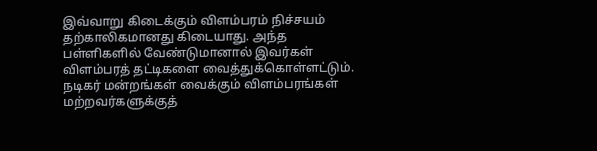இவ்வாறு கிடைக்கும் விளம்பரம் நிச்சயம் தற்காலிகமானது கிடையாது. அந்த பள்ளிகளில் வேண்டுமானால் இவர்கள் விளம்பரத் தட்டிகளை வைத்துக்கொள்ளட்டும்.
நடிகர் மன்றங்கள் வைக்கும் விளம்பரங்கள் மற்றவர்களுக்குத்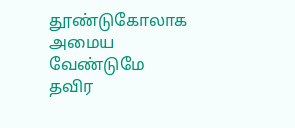தூண்டுகோலாக அமைய வேண்டுமே தவிர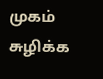முகம் சுழிக்க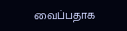வைப்பதாக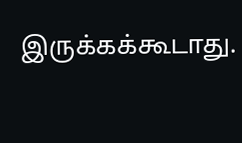இருக்கக்கூடாது.